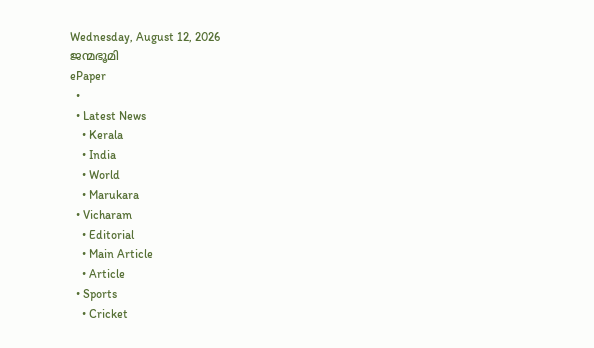Wednesday, August 12, 2026
ജന്മഭൂമി
ePaper
  •
  • Latest News
    • Kerala
    • India
    • World
    • Marukara
  • Vicharam
    • Editorial
    • Main Article
    • Article
  • Sports
    • Cricket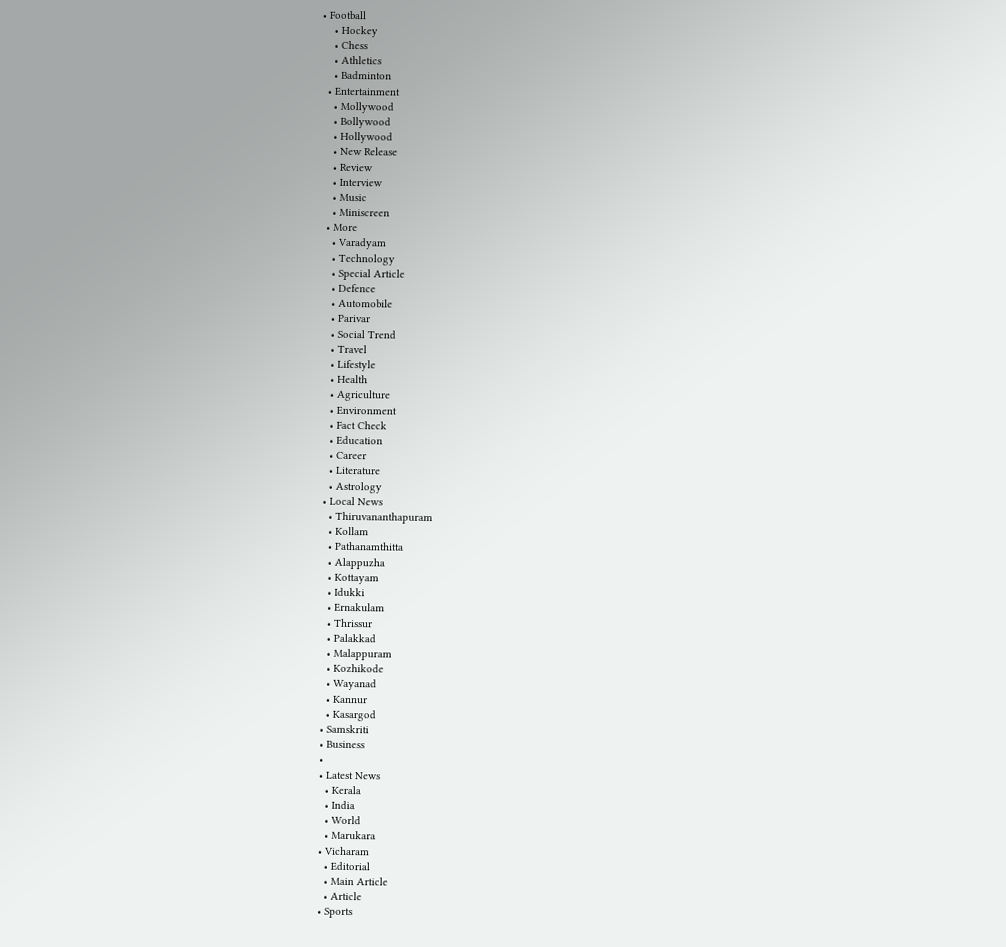• Football
    • Hockey
    • Chess
    • Athletics
    • Badminton
  • Entertainment
    • Mollywood
    • Bollywood
    • Hollywood
    • New Release
    • Review
    • Interview
    • Music
    • Miniscreen
  • More
    • Varadyam
    • Technology
    • Special Article
    • Defence
    • Automobile
    • Parivar
    • Social Trend
    • Travel
    • Lifestyle
    • Health
    • Agriculture
    • Environment
    • Fact Check
    • Education
    • Career
    • Literature
    • Astrology
  • Local News
    • Thiruvananthapuram
    • Kollam
    • Pathanamthitta
    • Alappuzha
    • Kottayam
    • Idukki
    • Ernakulam
    • Thrissur
    • Palakkad
    • Malappuram
    • Kozhikode
    • Wayanad
    • Kannur
    • Kasargod
  • Samskriti
  • Business
  •
  • Latest News
    • Kerala
    • India
    • World
    • Marukara
  • Vicharam
    • Editorial
    • Main Article
    • Article
  • Sports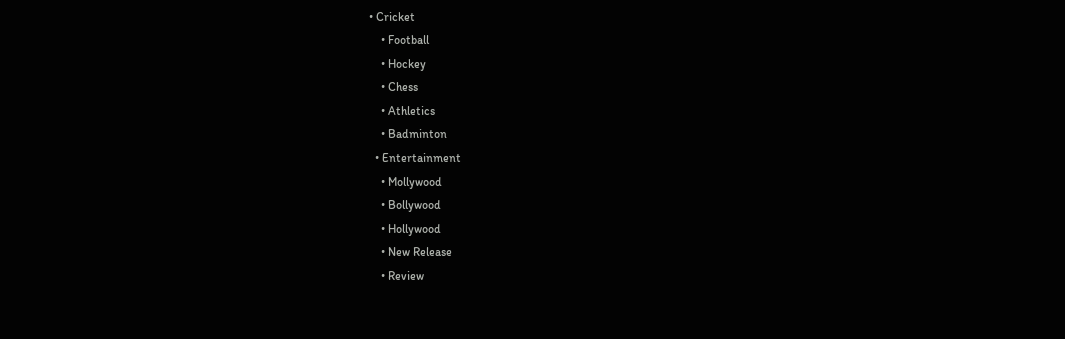• Cricket
    • Football
    • Hockey
    • Chess
    • Athletics
    • Badminton
  • Entertainment
    • Mollywood
    • Bollywood
    • Hollywood
    • New Release
    • Review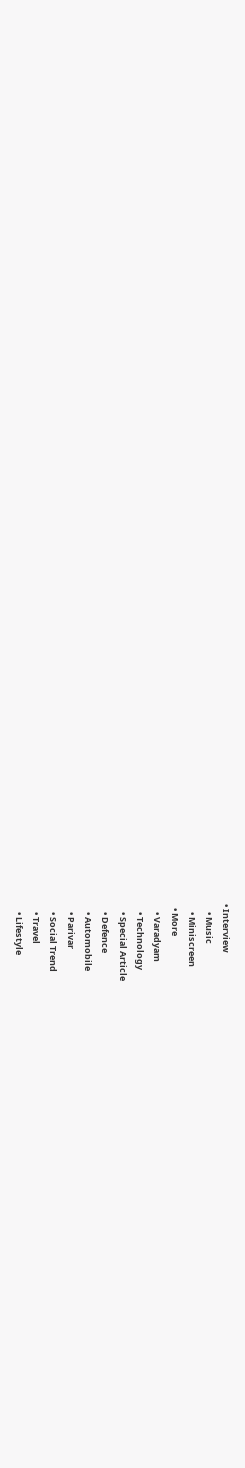• Interview
    • Music
    • Miniscreen
  • More
    • Varadyam
    • Technology
    • Special Article
    • Defence
    • Automobile
    • Parivar
    • Social Trend
    • Travel
    • Lifestyle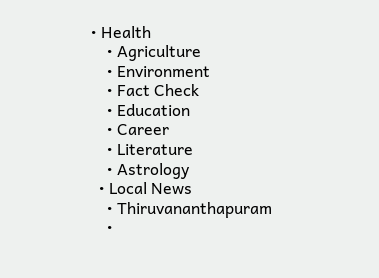• Health
    • Agriculture
    • Environment
    • Fact Check
    • Education
    • Career
    • Literature
    • Astrology
  • Local News
    • Thiruvananthapuram
    •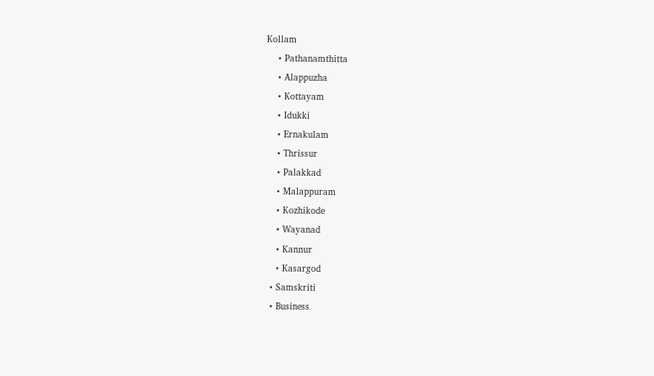Kollam
    • Pathanamthitta
    • Alappuzha
    • Kottayam
    • Idukki
    • Ernakulam
    • Thrissur
    • Palakkad
    • Malappuram
    • Kozhikode
    • Wayanad
    • Kannur
    • Kasargod
  • Samskriti
  • Business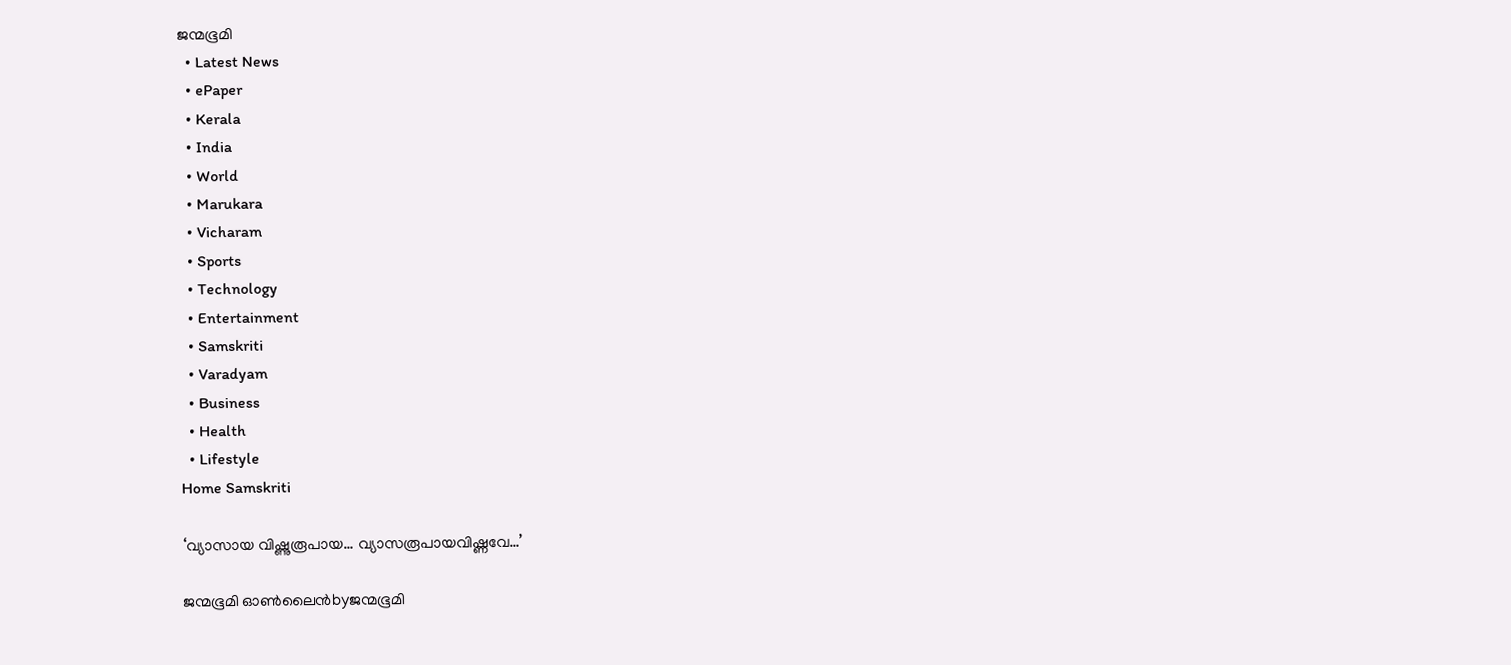ജന്മഭൂമി
  • Latest News
  • ePaper
  • Kerala
  • India
  • World
  • Marukara
  • Vicharam
  • Sports
  • Technology
  • Entertainment
  • Samskriti
  • Varadyam
  • Business
  • Health
  • Lifestyle
Home Samskriti

‘വ്യാസായ വിഷ്ണുരൂപായ… വ്യാസരൂപായവിഷ്ണവേ…’

ജന്മഭൂമി ഓണ്‍ലൈന്‍byജന്മഭൂമി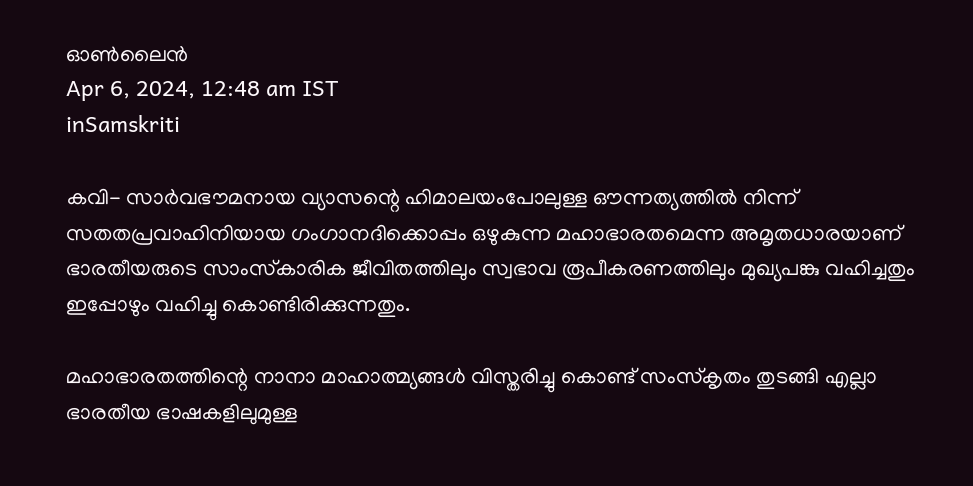ഓണ്‍ലൈന്‍
Apr 6, 2024, 12:48 am IST
inSamskriti

കവി- സാര്‍വഭൗമനായ വ്യാസന്റെ ഹിമാലയംപോലുള്ള ഔന്നത്യത്തില്‍ നിന്ന് സതതപ്രവാഹിനിയായ ഗംഗാനദിക്കൊപ്പം ഒഴുകുന്ന മഹാഭാരതമെന്ന അമൃതധാരയാണ് ഭാരതീയരുടെ സാംസ്‌കാരിക ജീവിതത്തിലും സ്വഭാവ രൂപീകരണത്തിലും മുഖ്യപങ്കു വഹിച്ചതും ഇപ്പോഴും വഹിച്ചു കൊണ്ടിരിക്കുന്നതും.

മഹാഭാരതത്തിന്റെ നാനാ മാഹാത്മ്യങ്ങള്‍ വിസ്തരിച്ചു കൊണ്ട് സംസ്‌കൃതം തുടങ്ങി എല്ലാ ഭാരതീയ ഭാഷകളിലുമുള്ള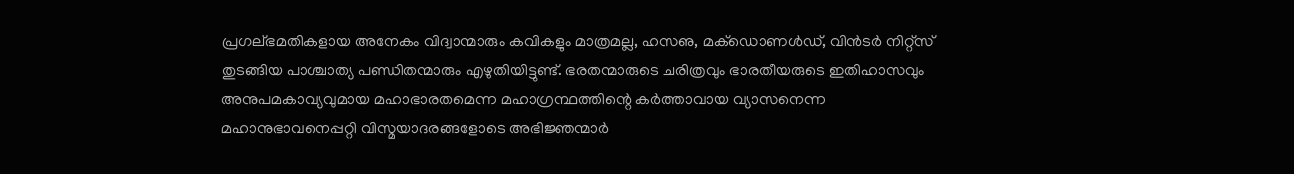പ്രഗല്ഭമതികളായ അനേകം വിദ്വാന്മാരും കവികളും മാത്രമല്ല, ഹസഌ, മക്‌ഡൊണള്‍ഡ്, വിന്‍ടര്‍ നിറ്റ്‌സ് തുടങ്ങിയ പാശ്ചാത്യ പണ്ഡിതന്മാരും എഴുതിയിട്ടുണ്ട്. ഭരതന്മാരുടെ ചരിത്രവും ഭാരതീയരുടെ ഇതിഹാസവും അനുപമകാവ്യവുമായ മഹാഭാരതമെന്ന മഹാഗ്രന്ഥത്തിന്റെ കര്‍ത്താവായ വ്യാസനെന്ന മഹാനുഭാവനെപ്പറ്റി വിസ്മയാദരങ്ങളോടെ അഭിജ്ഞന്മാര്‍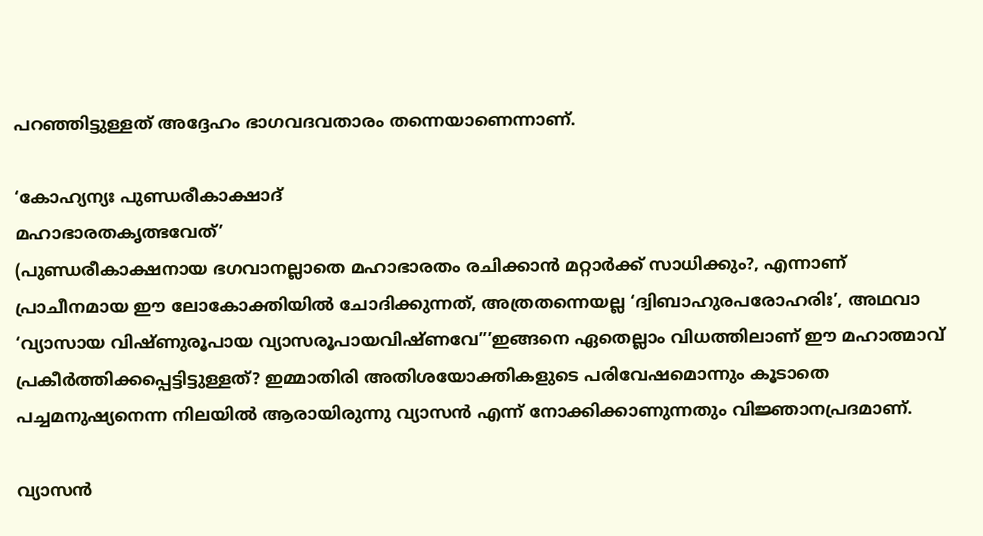പറഞ്ഞിട്ടുള്ളത് അദ്ദേഹം ഭാഗവദവതാരം തന്നെയാണെന്നാണ്.

‘കോഹ്യന്യഃ പുണ്ഡരീകാക്ഷാദ്
മഹാഭാരതകൃത്ഭവേത്’
(പുണ്ഡരീകാക്ഷനായ ഭഗവാനല്ലാതെ മഹാഭാരതം രചിക്കാന്‍ മറ്റാര്‍ക്ക് സാധിക്കും?, എന്നാണ് പ്രാചീനമായ ഈ ലോകോക്തിയില്‍ ചോദിക്കുന്നത്, അത്രതന്നെയല്ല ‘ദ്വിബാഹുരപരോഹരിഃ’, അഥവാ ‘വ്യാസായ വിഷ്ണുരൂപായ വ്യാസരൂപായവിഷ്ണവേ”’ഇങ്ങനെ ഏതെല്ലാം വിധത്തിലാണ് ഈ മഹാത്മാവ് പ്രകീര്‍ത്തിക്കപ്പെട്ടിട്ടുള്ളത്? ഇമ്മാതിരി അതിശയോക്തികളുടെ പരിവേഷമൊന്നും കൂടാതെ പച്ചമനുഷ്യനെന്ന നിലയില്‍ ആരായിരുന്നു വ്യാസന്‍ എന്ന് നോക്കിക്കാണുന്നതും വിജ്ഞാനപ്രദമാണ്.

വ്യാസന്‍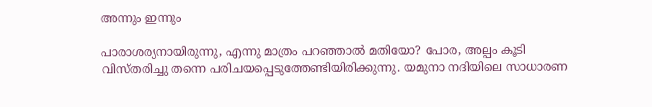അന്നും ഇന്നും

പാരാശര്യനായിരുന്നു, എന്നു മാത്രം പറഞ്ഞാല്‍ മതിയോ? പോര, അല്പം കൂടി വിസ്തരിച്ചു തന്നെ പരിചയപ്പെടുത്തേണ്ടിയിരിക്കുന്നു. യമുനാ നദിയിലെ സാധാരണ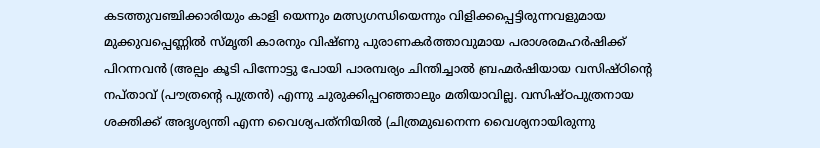കടത്തുവഞ്ചിക്കാരിയും കാളി യെന്നും മത്സ്യഗന്ധിയെന്നും വിളിക്കപ്പെട്ടിരുന്നവളുമായ മുക്കുവപ്പെണ്ണില്‍ സ്മൃതി കാരനും വിഷ്ണു പുരാണകര്‍ത്താവുമായ പരാശരമഹര്‍ഷിക്ക് പിറന്നവന്‍ (അല്പം കൂടി പിന്നോട്ടു പോയി പാരമ്പര്യം ചിന്തിച്ചാല്‍ ബ്രഹ്മര്‍ഷിയായ വസിഷ്ഠിന്റെ നപ്താവ് (പൗത്രന്റെ പുത്രന്‍) എന്നു ചുരുക്കിപ്പറഞ്ഞാലും മതിയാവില്ല. വസിഷ്ഠപുത്രനായ ശക്തിക്ക് അദൃശ്യന്തി എന്ന വൈശ്യപത്‌നിയില്‍ (ചിത്രമുഖനെന്ന വൈശ്യനായിരുന്നു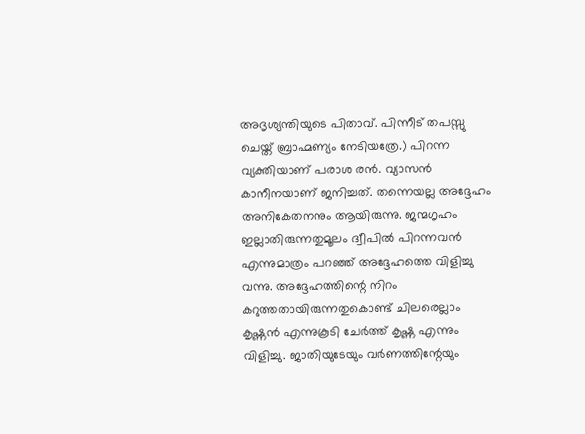അദൃശ്യന്തിയുടെ പിതാവ്. പിന്നീട് തപസ്സു ചെയ്ത് ബ്രാഹ്മണ്യം നേടിയത്രേ.) പിറന്ന വ്യക്തിയാണ് പരാശ രന്‍. വ്യാസന്‍ കാനീനയാണ് ജനിച്ചത്. തന്നെയല്ല അദ്ദേഹം അനികേതനനും ആയിരുന്നു. ജന്മഗൃഹം ഇല്ലാതിരുന്നതുമൂലം ദ്വീപില്‍ പിറന്നവന്‍ എന്നുമാത്രം പറഞ്ഞ് അദ്ദേഹത്തെ വിളിച്ചു വന്നു. അദ്ദേഹത്തിന്റെ നിറം കറുത്തതായിരുന്നതുകൊണ്ട് ചിലരെല്ലാം കൃഷ്ണന്‍ എന്നുകൂടി ചേര്‍ത്ത് കൃഷ്ണ എന്നും വിളിച്ചു. ജാതിയുടേയും വര്‍ണത്തിന്റേയും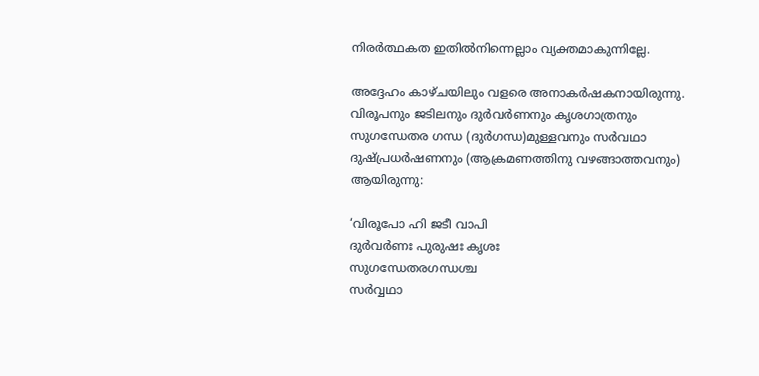നിരര്‍ത്ഥകത ഇതില്‍നിന്നെല്ലാം വ്യക്തമാകുന്നില്ലേ.

അദ്ദേഹം കാഴ്ചയിലും വളരെ അനാകര്‍ഷകനായിരുന്നു. വിരൂപനും ജടിലനും ദുര്‍വര്‍ണനും കൃശഗാത്രനും സുഗന്ധേതര ഗന്ധ (ദുര്‍ഗന്ധ)മുള്ളവനും സര്‍വഥാ ദുഷ്പ്രധര്‍ഷണനും (ആക്രമണത്തിനു വഴങ്ങാത്തവനും) ആയിരുന്നു:

‘വിരൂപോ ഹി ജടീ വാപി
ദുര്‍വര്‍ണഃ പുരുഷഃ കൃശഃ
സുഗന്ധേതരഗന്ധശ്ച
സര്‍വ്വഥാ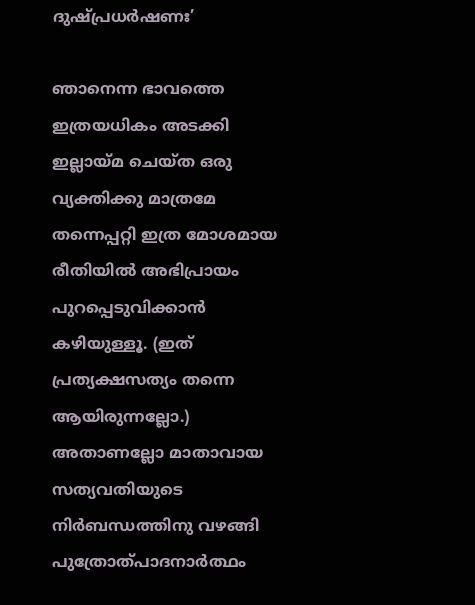ദുഷ്പ്രധര്‍ഷണഃ’

ഞാനെന്ന ഭാവത്തെ ഇത്രയധികം അടക്കി ഇല്ലായ്‌മ ചെയ്ത ഒരു വ്യക്തിക്കു മാത്രമേ തന്നെപ്പറ്റി ഇത്ര മോശമായ രീതിയില്‍ അഭിപ്രായം പുറപ്പെടുവിക്കാന്‍ കഴിയുള്ളൂ. (ഇത് പ്രത്യക്ഷസത്യം തന്നെ ആയിരുന്നല്ലോ.) അതാണല്ലോ മാതാവായ സത്യവതിയുടെ നിര്‍ബന്ധത്തിനു വഴങ്ങി പുത്രോത്പാദനാര്‍ത്ഥം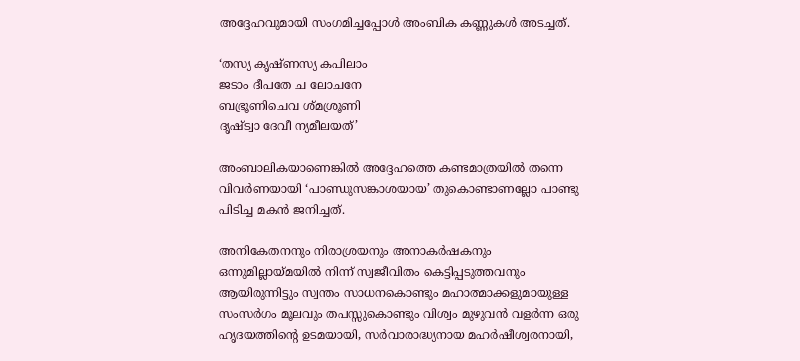അദ്ദേഹവുമായി സംഗമിച്ചപ്പോള്‍ അംബിക കണ്ണുകള്‍ അടച്ചത്.

‘തസ്യ കൃഷ്ണസ്യ കപിലാം
ജടാം ദീപതേ ച ലോചനേ
ബഭ്രൂണിചെവ ശ്മശ്രൂണി
ദൃഷ്ട്വാ ദേവീ ന്യമീലയത്’

അംബാലികയാണെങ്കില്‍ അദ്ദേഹത്തെ കണ്ടമാത്രയില്‍ തന്നെ വിവര്‍ണയായി ‘പാണ്ഡുസങ്കാശയായ’ തുകൊണ്ടാണല്ലോ പാണ്ടു പിടിച്ച മകന്‍ ജനിച്ചത്.

അനികേതനനും നിരാശ്രയനും അനാകര്‍ഷകനും ഒന്നുമില്ലായ്‌മയില്‍ നിന്ന് സ്വജീവിതം കെട്ടിപ്പടുത്തവനും ആയിരുന്നിട്ടും സ്വന്തം സാധനകൊണ്ടും മഹാത്മാക്കളുമായുള്ള സംസര്‍ഗം മൂലവും തപസ്സുകൊണ്ടും വിശ്വം മുഴുവന്‍ വളര്‍ന്ന ഒരു ഹൃദയത്തിന്റെ ഉടമയായി, സര്‍വാരാദ്ധ്യനായ മഹര്‍ഷീശ്വരനായി,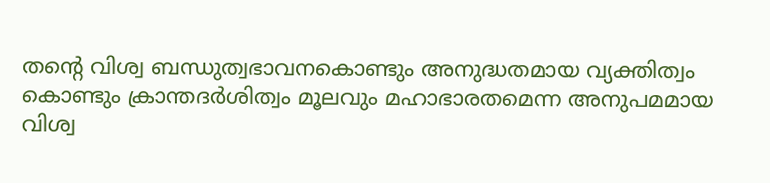തന്റെ വിശ്വ ബന്ധുത്വഭാവനകൊണ്ടും അനുദ്ധതമായ വ്യക്തിത്വം കൊണ്ടും ക്രാന്തദര്‍ശിത്വം മൂലവും മഹാഭാരതമെന്ന അനുപമമായ വിശ്വ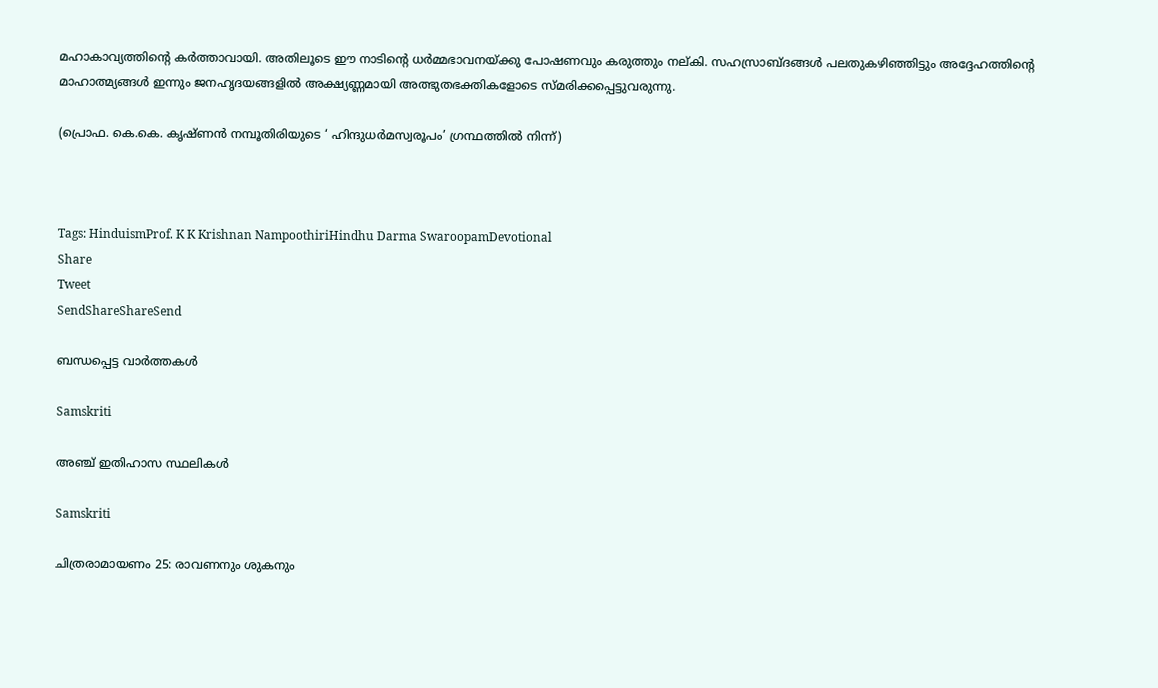മഹാകാവ്യത്തിന്റെ കര്‍ത്താവായി. അതിലൂടെ ഈ നാടിന്റെ ധര്‍മ്മഭാവനയ്‌ക്കു പോഷണവും കരുത്തും നല്കി. സഹസ്രാബ്ദങ്ങള്‍ പലതുകഴിഞ്ഞിട്ടും അദ്ദേഹത്തിന്റെ മാഹാത്മ്യങ്ങള്‍ ഇന്നും ജനഹൃദയങ്ങളില്‍ അക്ഷ്യണ്ണമായി അത്ഭുതഭക്തികളോടെ സ്മരിക്കപ്പെട്ടുവരുന്നു.

(പ്രൊഫ. കെ.കെ. കൃഷ്ണന്‍ നമ്പൂതിരിയുടെ ‘ ഹിന്ദുധര്‍മസ്വരൂപം’ ഗ്രന്ഥത്തില്‍ നിന്ന്)



Tags: HinduismProf. K K Krishnan NampoothiriHindhu Darma SwaroopamDevotional
Share
Tweet
SendShareShareSend

ബന്ധപ്പെട്ട വാര്‍ത്തകള്‍

Samskriti

അഞ്ച് ഇതിഹാസ സ്ഥലികള്‍

Samskriti

ചിത്രരാമായണം 25: രാവണനും ശുകനും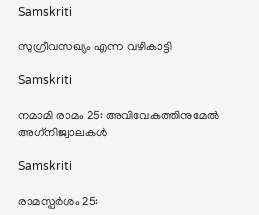Samskriti

സുഗ്രീവസഖ്യം എന്ന വഴികാട്ടി

Samskriti

നമാമി രാമം 25: അവിവേകത്തിനുമേല്‍ അഗ്‌നിജ്വാലകള്‍

Samskriti

രാമസ്പര്‍ശം 25: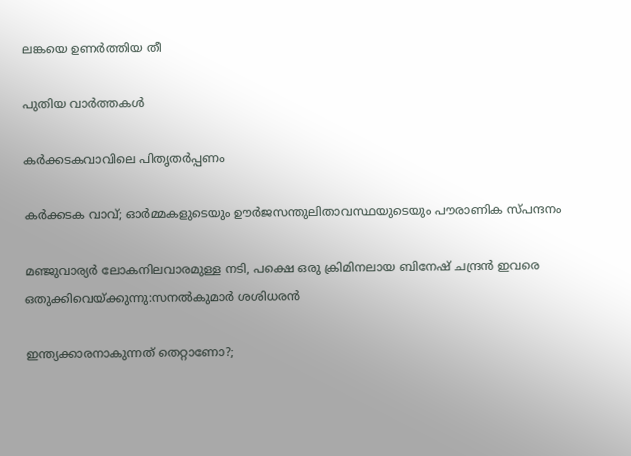ലങ്കയെ ഉണര്‍ത്തിയ തീ

പുതിയ വാര്‍ത്തകള്‍

കര്‍ക്കടകവാവിലെ പിതൃതര്‍പ്പണം

കര്‍ക്കടക വാവ്; ഓര്‍മ്മകളുടെയും ഊര്‍ജസന്തുലിതാവസ്ഥയുടെയും പൗരാണിക സ്പന്ദനം

മ‌ഞ്ജുവാര്യര്‍ ലോകനിലവാരമുള്ള നടി, പക്ഷെ ഒരു ക്രിമിനലായ ബിനേഷ് ചന്ദ്രന്‍ ഇവരെ ഒതുക്കിവെയ്‌ക്കുന്നു:സനല്‍കുമാര്‍ ശശിധരന്‍

ഇന്ത്യക്കാരനാകുന്നത് തെറ്റാണോ?;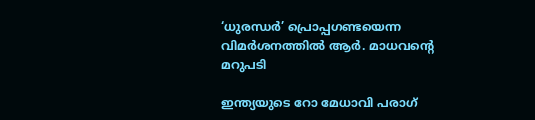‘ധുരന്ധര്‍’ പ്രൊപ്പഗണ്ടയെന്ന വിമര്‍ശനത്തില്‍ ആര്‍. മാധവന്റെ മറുപടി

ഇന്ത്യയുടെ റോ മേധാവി പരാഗ്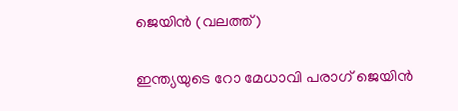ജെയിന്‍ (വലത്ത്)

ഇന്ത്യയുടെ റോ മേധാവി പരാഗ് ജെയിന്‍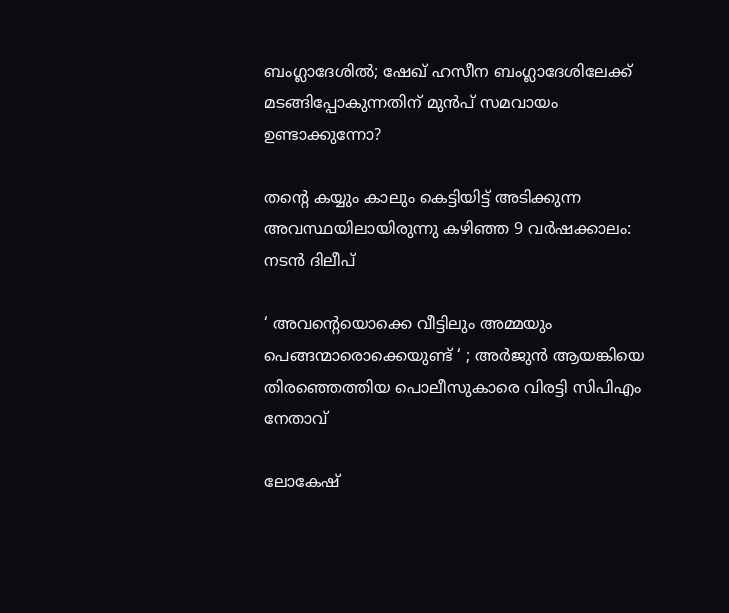ബംഗ്ലാദേശില്‍; ഷേഖ് ഹസീന ബംഗ്ലാദേശിലേക്ക് മടങ്ങിപ്പോകുന്നതിന് മുന്‍പ് സമവായം ഉണ്ടാക്കുന്നോ?

തന്റെ കയ്യും കാലും കെട്ടിയിട്ട് അടിക്കുന്ന അവസ്ഥയിലായിരുന്നു കഴിഞ്ഞ 9 വർഷക്കാലം: നടന്‍ ദിലീപ്

‘ അവന്റെയൊക്കെ വീട്ടിലും അമ്മയും പെങ്ങന്മാരൊക്കെയുണ്ട് ‘ ; അർജുൻ ആയങ്കിയെ തിരഞ്ഞെത്തിയ പൊലീസുകാരെ വിരട്ടി സിപിഎം നേതാവ്

ലോകേഷ്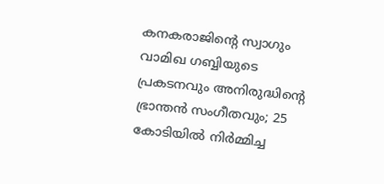കനകരാജിന്റെ സ്വാഗും വാമിഖ ഗബ്ബിയുടെ പ്രകടനവും അനിരുദ്ധിന്റെ ഭ്രാന്തന്‍ സംഗീതവും; 25 കോടിയില്‍ നിര്‍മ്മിച്ച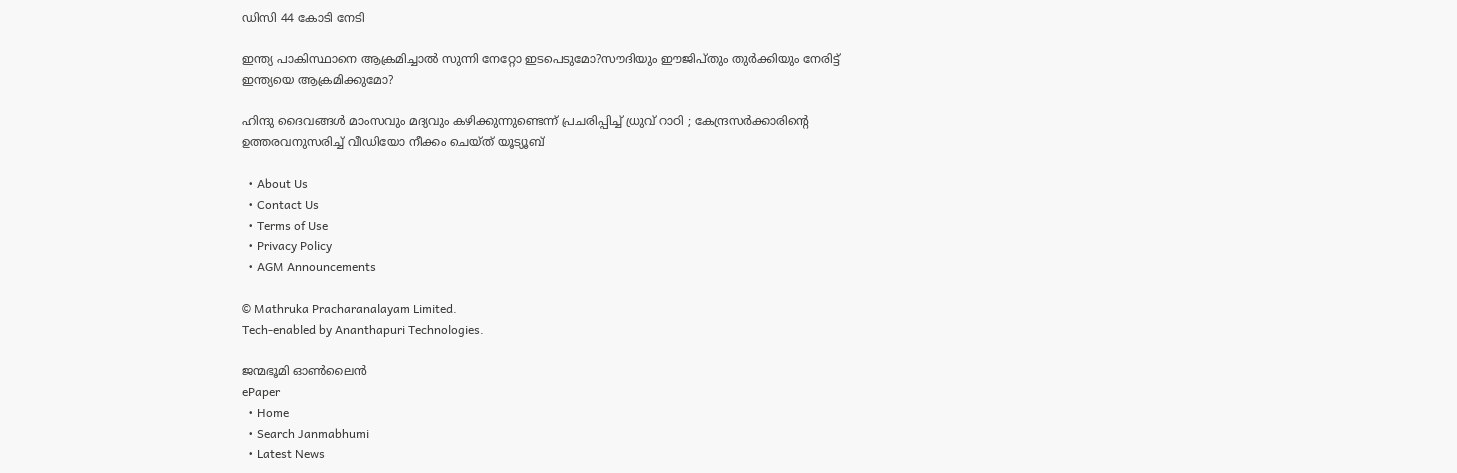ഡിസി 44 കോടി നേടി

ഇന്ത്യ പാകിസ്ഥാനെ ആക്രമിച്ചാല്‍ സുന്നി നേറ്റോ ഇടപെടുമോ?സൗദിയും ഈജിപ്തും തുര്‍ക്കിയും നേരിട്ട് ഇന്ത്യയെ ആക്രമിക്കുമോ?

ഹിന്ദു ദൈവങ്ങൾ മാംസവും മദ്യവും കഴിക്കുന്നുണ്ടെന്ന് പ്രചരിപ്പിച്ച് ധ്രുവ് റാഠി ; കേന്ദ്രസർക്കാരിന്റെ ഉത്തരവനുസരിച്ച് വീഡിയോ നീക്കം ചെയ്ത് യൂട്യൂബ്

  • About Us
  • Contact Us
  • Terms of Use
  • Privacy Policy
  • AGM Announcements

© Mathruka Pracharanalayam Limited.
Tech-enabled by Ananthapuri Technologies.

ജന്മഭൂമി ഓണ്‍ലൈന്‍
ePaper
  • Home
  • Search Janmabhumi
  • Latest News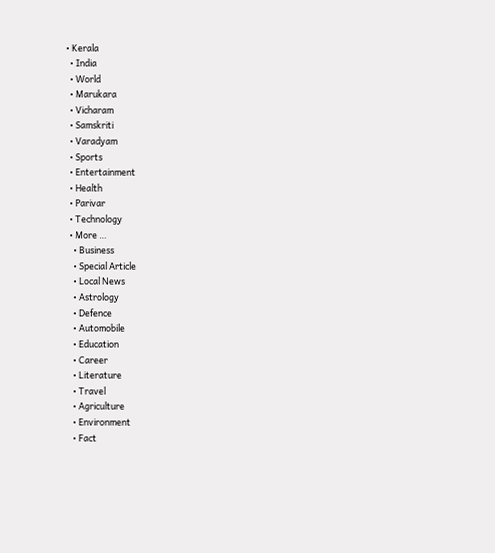• Kerala
  • India
  • World
  • Marukara
  • Vicharam
  • Samskriti
  • Varadyam
  • Sports
  • Entertainment
  • Health
  • Parivar
  • Technology
  • More …
    • Business
    • Special Article
    • Local News
    • Astrology
    • Defence
    • Automobile
    • Education
    • Career
    • Literature
    • Travel
    • Agriculture
    • Environment
    • Fact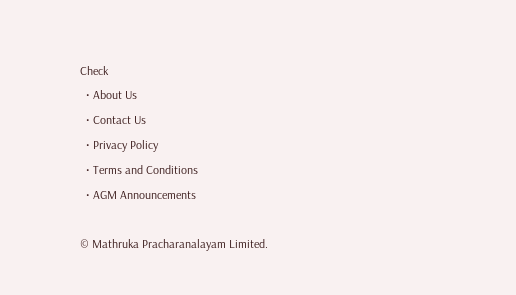Check
  • About Us
  • Contact Us
  • Privacy Policy
  • Terms and Conditions
  • AGM Announcements

© Mathruka Pracharanalayam Limited.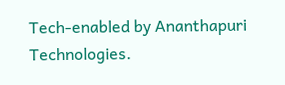Tech-enabled by Ananthapuri Technologies.